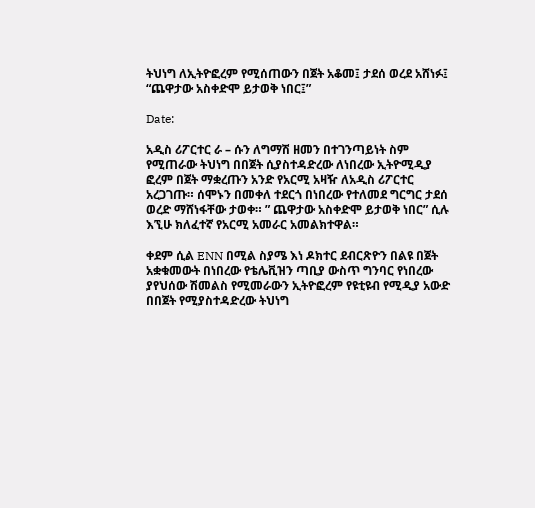ትህነግ ለኢትዮፎረም የሚሰጠውን በጀት አቆመ፤ ታደሰ ወረደ አሸነፉ፤ “ጨዋታው አስቀድሞ ይታወቅ ነበር፤”

Date:

አዲስ ሪፖርተር ራ – ሱን ለግማሽ ዘመን በተገንጣይነት ስም የሚጠራው ትህነግ በበጀት ሲያስተዳድረው ለነበረው ኢትዮሚዲያ ፎረም በጀት ማቋረጡን አንድ የአርሚ አዛዥ ለአዲስ ሪፖርተር አረጋገጡ። ሰሞኑን በመቀለ ተደርጎ በነበረው የተለመደ ግርግር ታደሰ ወረድ ማሸነፋቸው ታወቀ። ” ጨዋታው አስቀድሞ ይታወቅ ነበር” ሲሉ እኚሁ ክለፈተኛ የአርሚ አመራር አመልክተዋል።

ቀደም ሲል ENN በሚል ስያሜ እነ ዶክተር ደብርጽዮን በልዩ በጀት አቋቁመውት በነበረው የቴሌቪዝን ጣቢያ ውስጥ ግንባር የነበረው ያየህሰው ሽመልስ የሚመራውን ኢትዮፎረም የዩቲዩብ የሚዲያ አውድ በበጀት የሚያስተዳድረው ትህነግ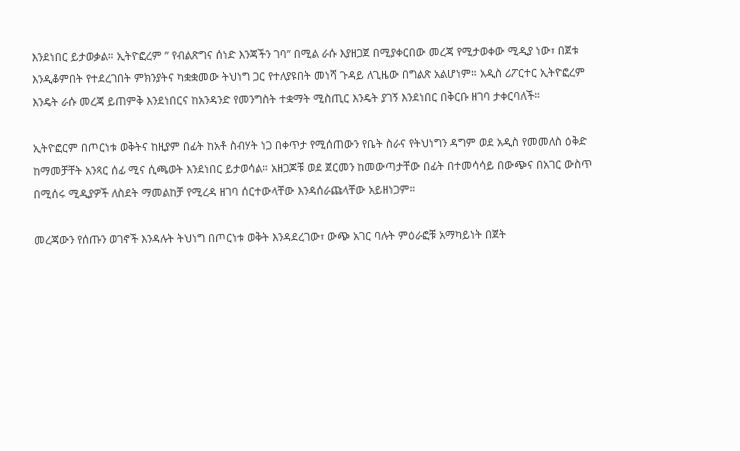እንደነበር ይታወቃል። ኢትዮፎረም ” የብልጽግና ሰነድ እንጃችን ገባ” በሚል ራሱ እያዘጋጀ በሚያቀርበው መረጃ የሚታወቀው ሚዲያ ነው፣ በጀቱ እንዲቆምበት የተደረገበት ምክንያትና ካቋቋመው ትህነግ ጋር የተለያዩበት መነሻ ጉዳይ ለጊዜው በግልጽ አልሆነም። አዲስ ሪፖርተር ኢትዮፎረም እንዴት ራሱ መረጃ ይጠምቅ እንደነበርና ከአንዳንድ የመንግስት ተቋማት ሚስጢር እንዴት ያገኝ እንደነበር በቅርቡ ዘገባ ታቀርባለች።

ኢትዮፎርም በጦርነቱ ወቅትና ከዚያም በፊት ከአቶ ስብሃት ነጋ በቀጥታ የሚሰጠውን የቤት ስራና የትህነግን ዳግም ወደ አዲስ የመመለስ ዕቅድ ከማመቻቸት አንጻር ሰፊ ሚና ሲጫወት እንደነበር ይታወሳል። አዘጋጆቹ ወደ ጀርመን ከመውጣታቸው በፊት በተመሳሳይ በውጭና በአገር ውስጥ በሚሰሩ ሚዲያዎች ለስደት ማመልከቻ የሚረዳ ዘገባ ሰርተውላቸው እንዳሰራጩላቸው አይዘነጋም።

መረጃውን የሰጡን ወገኖች እንዳሉት ትህነግ በጦርነቱ ወቅት እንዳደረገው፣ ውጭ አገር ባሉት ምዕራፎቹ አማካይነት በጀት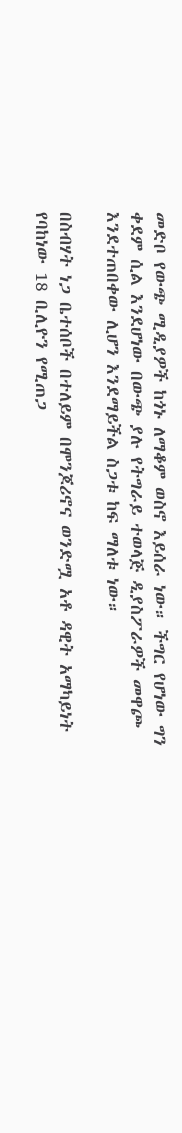መድቦ የውጭ ሚዲያዎች ከጎኑ ለማቆም ወስኖ እይሰራ ነው። ችግር የሆነው ግን ቀደም ሲል እንደሆነው በውጭ ያሉ የትግራይ ተወላጅ ዲያስፖራዎች መዋጮ እንደተጠበቀው ሊሆን እንደማይችል ስጋቱ ከፍ ማለቱ ነው።

በስብሃት ነጋ ቤተሰቦች በተለይም በሞንጆሪኖና ወንድሟ አቶ ዳዊት አማካይነት የባከነው 18 ቢሊዮን የሚጠጋ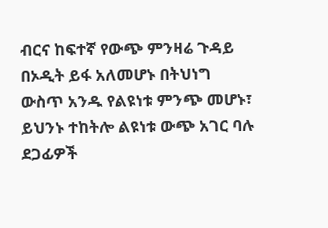ብርና ከፍተኛ የውጭ ምንዛሬ ጉዳይ በኦዲት ይፋ አለመሆኑ በትህነግ ውስጥ አንዱ የልዩነቱ ምንጭ መሆኑ፣ ይህንኑ ተከትሎ ልዩነቱ ውጭ አገር ባሉ ደጋፊዎች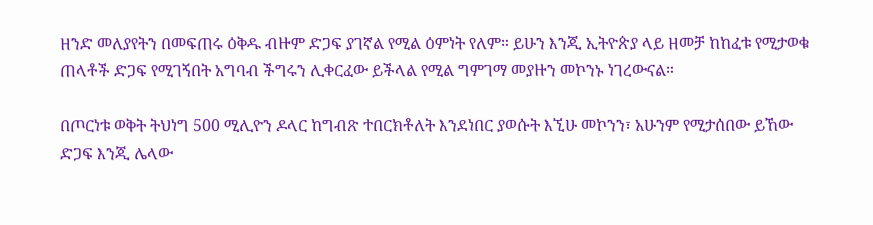ዘንድ መለያየትን በመፍጠሩ ዕቅዱ ብዙም ድጋፍ ያገኛል የሚል ዕምነት የለም። ይሁን እንጂ ኢትዮጵያ ላይ ዘመቻ ከከፈቱ የሚታወቁ ጠላቶች ድጋፍ የሚገኝበት አግባብ ችግሩን ሊቀርፈው ይችላል የሚል ግምገማ መያዙን መኮንኑ ነገረውናል።

በጦርነቱ ወቅት ትህነግ 500 ሚሊዮን ዶላር ከግብጽ ተበርክቶለት እንደነበር ያወሱት እኚሁ መኮንን፣ አሁንም የሚታሰበው ይኸው ድጋፍ እንጂ ሌላው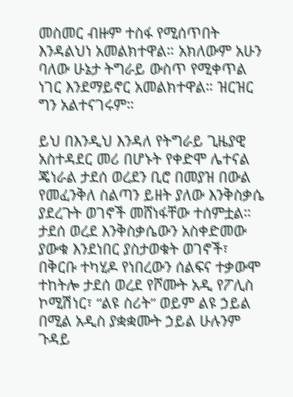መስመር ብዙም ተስፋ የሚሰጥበት እንዳልህነ አመልክተዋል። አክለውም አሁን ባለው ሁኔታ ትግራይ ውስጥ የሚቀጥል ነገር እንደማይኖር አመልክተዋል። ዝርዝር ግን አልተናገሩም።

ይህ በእንዲህ እንዳለ የትግራይ ጊዜያዊ አስተዳደር መሪ በሆኑት የቀድሞ ሌተናል ጄነራል ታደሰ ወረደን ቢሮ በመያዝ በውል የመፈንቅለ ስልጣን ይዘት ያለው እንቅስቃሴ ያደረጉት ወገኖች መሸነፋቸው ተሰምቷል። ታደሰ ወረደ እንቅስቃሴውን አስቀድመው ያውቁ እንደነበር ያስታወቁት ወገኖች፣ በቅርቡ ተካሂዶ የነበረውን ሰልፍና ተቃውሞ ተከትሎ ታደሰ ወረደ የሾሙት አዲ የፖሊስ ኮሚሽነር፣ “ልዩ ስሪት” ወይም ልዩ ኃይል በሚል አዲስ ያቋቋሙት ኃይል ሁሉንም ጉዳይ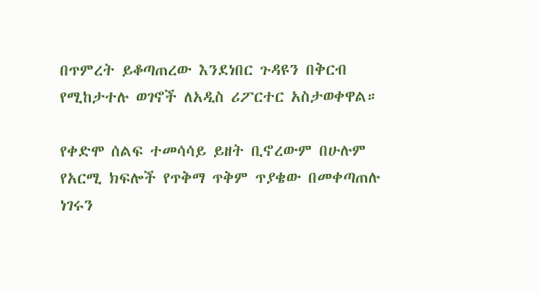በጥምረት ይቆጣጠረው እንደነበር ጉዳዩን በቅርብ የሚከታተሉ ወገኖች ለአዲስ ሪፖርተር አስታወቀዋል።

የቀድሞ ሰልፍ ተመሳሳይ ይዘት ቢኖረውም በሁሉም የአርሚ ክፍሎች የጥቅማ ጥቅም ጥያቄው በመቀጣጠሉ ነገሩን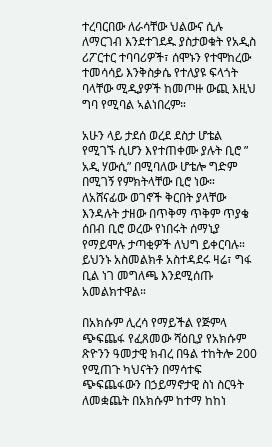ተረባርበው ለራሳቸው ህልውና ሲሉ ለማርገብ እንደተገደዱ ያስታወቁት የአዲስ ሪፖርተር ተባባሪዎች፣ ሰሞኑን የተሞከረው ተመሳሳይ እንቅስቃሴ የተለያዩ ፍላጎት ባላቸው ሚዲያዎች ከመጦዙ ውጪ እዚህ ግባ የሚባል ኣልነበረም።

አሁን ላይ ታደሰ ወረደ ደስታ ሆቴል የሚገኙ ሲሆን እየተጠቀሙ ያሉት ቢሮ ” አዲ ሃውሲ” በሚባለው ሆቴሎ ግድም በሚገኝ የምክትላቸው ቢሮ ነው። ለአሸናፊው ወገኖች ቅርበት ያላቸው እንዳሉት ታዘው በጥቅማ ጥቅም ጥያቄ ሰበብ ቢሮ ወረው የነበሩት ሰማኒያ የማይሞሉ ታጣቂዎች ለህግ ይቀርባሉ። ይህንኑ አስመልክቶ አስተዳደሩ ዛሬ፣ ግፋ ቢል ነገ መግለጫ እንደሚሰጡ አመልክተዋል።

በአክሱም ሊረሳ የማይችል የጅምላ ጭፍጨፋ የፈጸመው ሻዕቢያ የአክሱም ጽዮንን ዓመታዊ ክብረ በዓል ተከትሎ 200 የሚጠጉ ካህናትን በማሳተፍ ጭፍጨፋውን በኃይማኖታዊ ስነ ስርዓት ለመቋጨት በአክሱም ከተማ ከከነ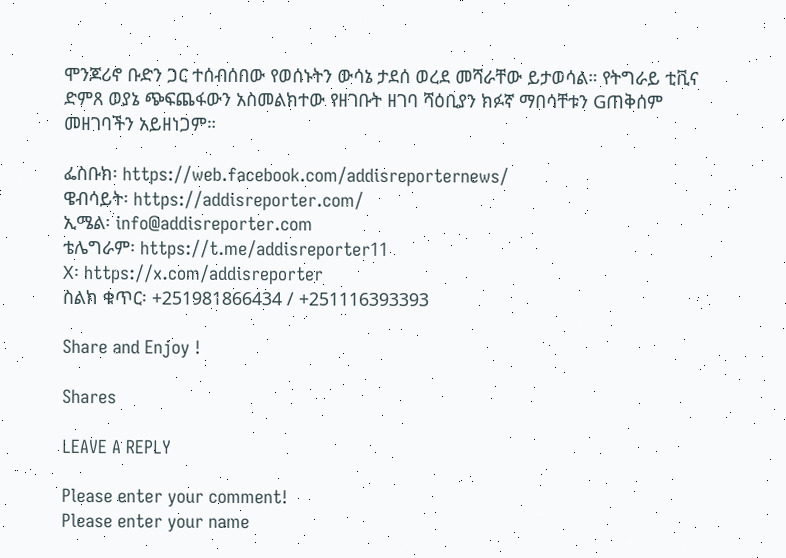ሞንጆሪኖ ቡድን ጋር ተሰብሰበው የወሰኑትን ውሳኔ ታደሰ ወረደ መሻራቸው ይታወሳል። የትግራይ ቲቪና ድምጸ ወያኔ ጭፍጨፋውን አስመልክተው የዘገቡት ዘገባ ሻዕቢያን ክፉኛ ማበሳቸቱን Gጠቅሰም መዘገባችን አይዘነጋም።

ፌስቡክ፡ https://web.facebook.com/addisreporternews/
ዌብሳይት፡ https://addisreporter.com/
ኢሜል፡ info@addisreporter.com
ቴሌግራም፡ https://t.me/addisreporter11
X፡ https://x.com/addisreporter
ስልክ ቁጥር፡ +251981866434 / +251116393393

Share and Enjoy !

Shares

LEAVE A REPLY

Please enter your comment!
Please enter your name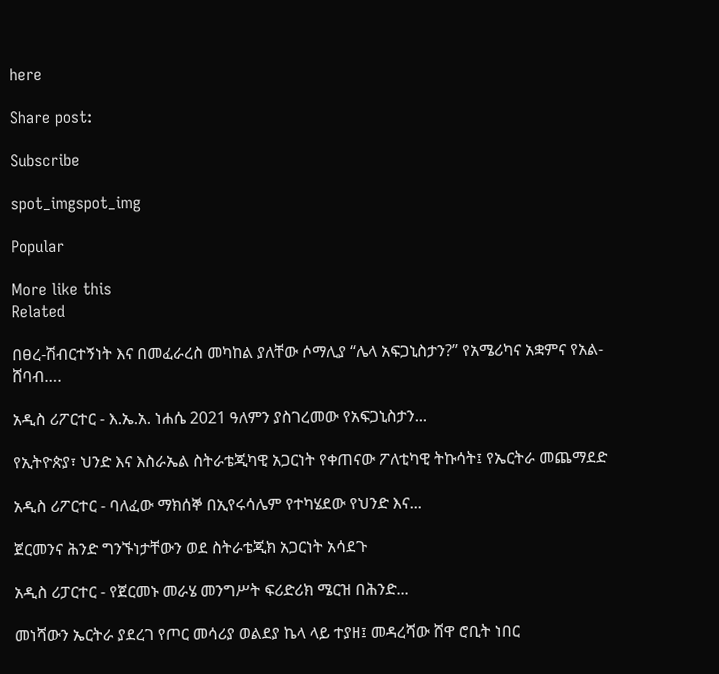here

Share post:

Subscribe

spot_imgspot_img

Popular

More like this
Related

በፀረ-ሽብርተኝነት እና በመፈራረስ መካከል ያለቸው ሶማሊያ “ሌላ አፍጋኒስታን?” የአሜሪካና አቋምና የአል-ሸባብ….

አዲስ ሪፖርተር - እ.ኤ.አ. ነሐሴ 2021 ዓለምን ያስገረመው የአፍጋኒስታን...

የኢትዮጵያ፣ ህንድ እና እስራኤል ስትራቴጂካዊ አጋርነት የቀጠናው ፖለቲካዊ ትኩሳት፤ የኤርትራ መጨማደድ

አዲስ ሪፖርተር - ባለፈው ማክሰኞ በኢየሩሳሌም የተካሄደው የህንድ እና...

ጀርመንና ሕንድ ግንኙነታቸውን ወደ ስትራቴጂክ አጋርነት አሳደጉ

አዲስ ሪፓርተር - የጀርመኑ መራሄ መንግሥት ፍሪድሪክ ሜርዝ በሕንድ...

መነሻውን ኤርትራ ያደረገ የጦር መሳሪያ ወልደያ ኬላ ላይ ተያዘ፤ መዳረሻው ሸዋ ሮቢት ነበር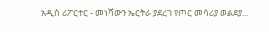አዲስ ሪፖርተር - መነሻውን ኤርትራ ያደረገ የጦር መሳሪያ ወልደያ...